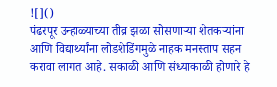![]()
पंढरपूर उन्हाळ्याच्या तीव्र झळा सोसणाऱ्या शेतकऱ्यांना आणि विद्यार्थ्यांना लोडशेडिंगमुळे नाहक मनस्ताप सहन करावा लागत आहे. सकाळी आणि संध्याकाळी होणारे हे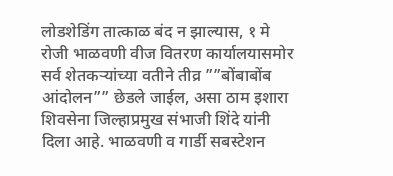लोडशेडिंग तात्काळ बंद न झाल्यास, १ मे रोजी भाळवणी वीज वितरण कार्यालयासमोर सर्व शेतकऱ्यांच्या वतीने तीव्र ””बोंबाबोंब आंदोलन”” छेडले जाईल, असा ठाम इशारा शिवसेना जिल्हाप्रमुख संभाजी शिंदे यांनी दिला आहे. भाळवणी व गार्डी सबस्टेशन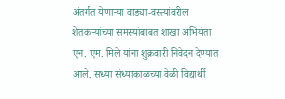अंतर्गत येणाऱ्या वाड्या-वस्त्यांवरील शेतकऱ्यांच्या समस्यांबाबत शाखा अभियंता एन. एम. मिले यांना शुक्रवारी निवेदन देण्यात आले. सध्या संध्याकाळच्या वेळी विद्यार्थी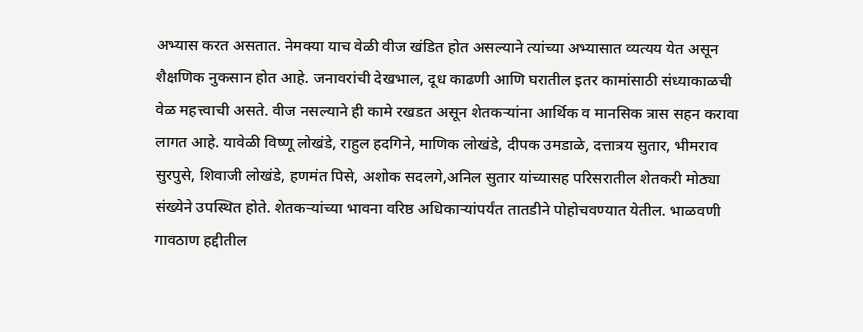अभ्यास करत असतात. नेमक्या याच वेळी वीज खंडित होत असल्याने त्यांच्या अभ्यासात व्यत्यय येत असून शैक्षणिक नुकसान होत आहे. जनावरांची देखभाल, दूध काढणी आणि घरातील इतर कामांसाठी संध्याकाळची वेळ महत्त्वाची असते. वीज नसल्याने ही कामे रखडत असून शेतकऱ्यांना आर्थिक व मानसिक त्रास सहन करावा लागत आहे. यावेळी विष्णू लोखंडे, राहुल हदगिने, माणिक लोखंडे, दीपक उमडाळे, दत्तात्रय सुतार, भीमराव सुरपुसे, शिवाजी लोखंडे, हणमंत पिसे, अशोक सदलगे,अनिल सुतार यांच्यासह परिसरातील शेतकरी मोठ्या संख्येने उपस्थित होते. शेतकऱ्यांच्या भावना वरिष्ठ अधिकाऱ्यांपर्यंत तातडीने पोहोचवण्यात येतील. भाळवणी गावठाण हद्दीतील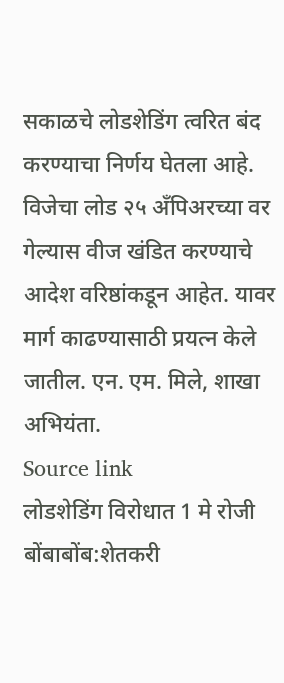सकाळचे लोडशेडिंग त्वरित बंद करण्याचा निर्णय घेतला आहे. विजेचा लोड २५ अँपिअरच्या वर गेल्यास वीज खंडित करण्याचे आदेश वरिष्ठांकडून आहेत. यावर मार्ग काढण्यासाठी प्रयत्न केले जातील. एन. एम. मिले, शाखा अभियंता.
Source link
लोडशेडिंग विरोधात 1 मे रोजी बोंबाबोंब:शेतकरी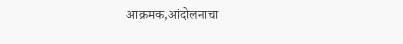आक्रमक,आंदोलनाचा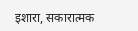इशारा, सकारात्मक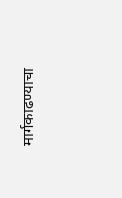मार्गकाढण्याचा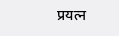प्रयत्न